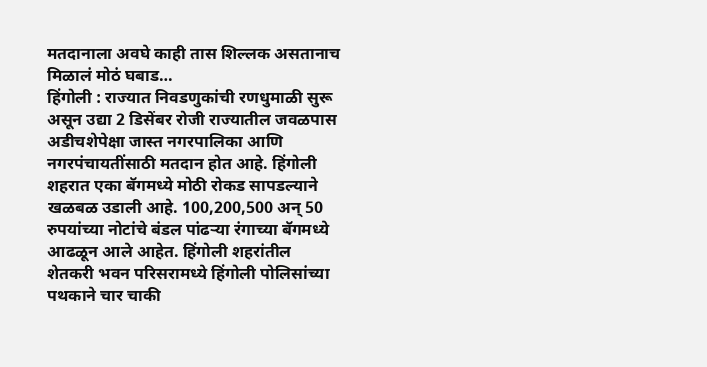मतदानाला अवघे काही तास शिल्लक असतानाच मिळालं मोठं घबाड…
हिंगोली : राज्यात निवडणुकांची रणधुमाळी सुरू असून उद्या 2 डिसेंबर रोजी राज्यातील जवळपास अडीचशेपेक्षा जास्त नगरपालिका आणि नगरपंचायतींसाठी मतदान होत आहे. हिंगोली शहरात एका बॅगमध्ये मोठी रोकड सापडल्याने खळबळ उडाली आहे. 100,200,500 अन् 50 रुपयांच्या नोटांचे बंडल पांढऱ्या रंगाच्या बॅगमध्ये आढळून आले आहेत. हिंगोली शहरांतील शेतकरी भवन परिसरामध्ये हिंगोली पोलिसांच्या पथकाने चार चाकी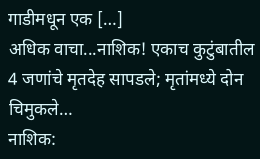गाडीमधून एक […]
अधिक वाचा...नाशिक! एकाच कुटुंबातील 4 जणांचे मृतदेह सापडले; मृतांमध्ये दोन चिमुकले…
नाशिक: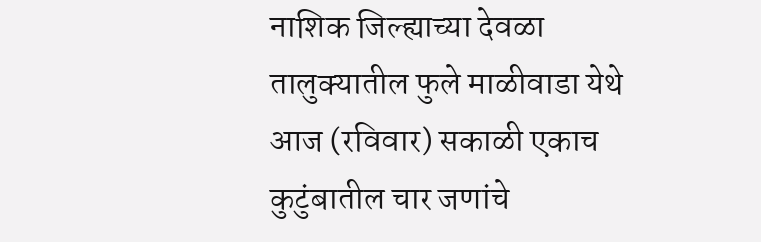नाशिक जिल्ह्याच्या देवळा तालुक्यातील फुले माळीवाडा येथे आज (रविवार) सकाळी एकाच कुटुंबातील चार जणांचे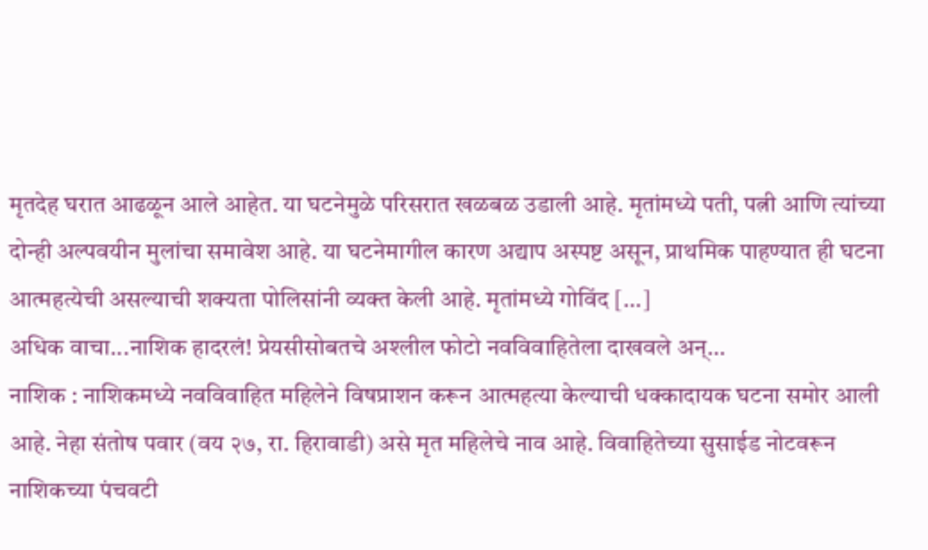मृतदेह घरात आढळून आले आहेत. या घटनेमुळे परिसरात खळबळ उडाली आहे. मृतांमध्ये पती, पत्नी आणि त्यांच्या दोन्ही अल्पवयीन मुलांचा समावेश आहे. या घटनेमागील कारण अद्याप अस्पष्ट असून, प्राथमिक पाहण्यात ही घटना आत्महत्येची असल्याची शक्यता पोलिसांनी व्यक्त केली आहे. मृतांमध्ये गोविंद […]
अधिक वाचा...नाशिक हादरलं! प्रेयसीसोबतचे अश्लील फोटो नवविवाहितेला दाखवले अन्…
नाशिक : नाशिकमध्ये नवविवाहित महिलेने विषप्राशन करून आत्महत्या केल्याची धक्कादायक घटना समोर आली आहे. नेहा संतोष पवार (वय २७, रा. हिरावाडी) असे मृत महिलेचे नाव आहे. विवाहितेच्या सुसाईड नोटवरून नाशिकच्या पंचवटी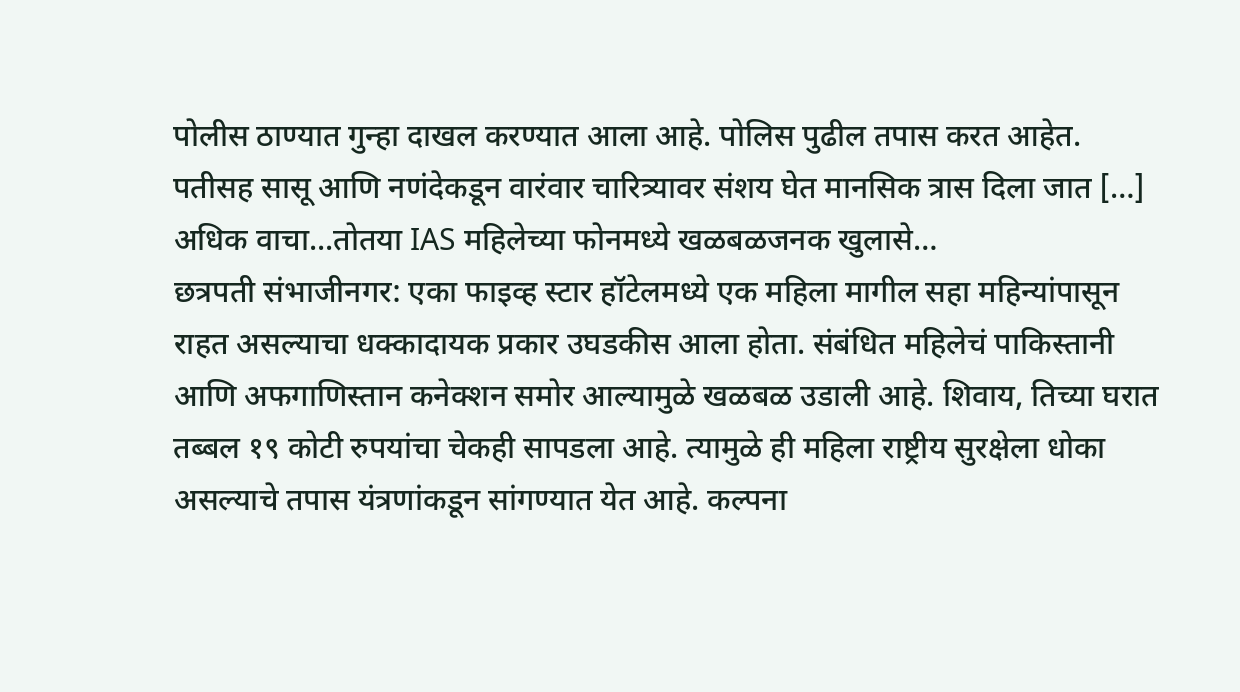पोलीस ठाण्यात गुन्हा दाखल करण्यात आला आहे. पोलिस पुढील तपास करत आहेत. पतीसह सासू आणि नणंदेकडून वारंवार चारित्र्यावर संशय घेत मानसिक त्रास दिला जात […]
अधिक वाचा...तोतया IAS महिलेच्या फोनमध्ये खळबळजनक खुलासे…
छत्रपती संभाजीनगर: एका फाइव्ह स्टार हॉटेलमध्ये एक महिला मागील सहा महिन्यांपासून राहत असल्याचा धक्कादायक प्रकार उघडकीस आला होता. संबंधित महिलेचं पाकिस्तानी आणि अफगाणिस्तान कनेक्शन समोर आल्यामुळे खळबळ उडाली आहे. शिवाय, तिच्या घरात तब्बल १९ कोटी रुपयांचा चेकही सापडला आहे. त्यामुळे ही महिला राष्ट्रीय सुरक्षेला धोका असल्याचे तपास यंत्रणांकडून सांगण्यात येत आहे. कल्पना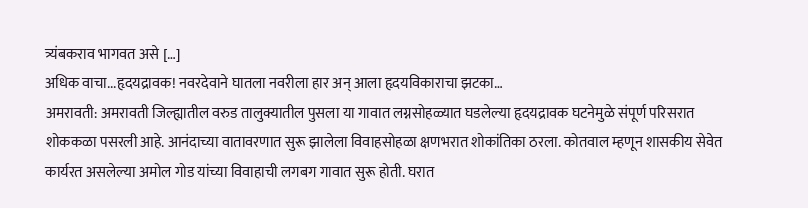त्र्यंबकराव भागवत असे […]
अधिक वाचा...हृदयद्रावक! नवरदेवाने घातला नवरीला हार अन् आला हृदयविकाराचा झटका…
अमरावती: अमरावती जिल्ह्यातील वरुड तालुक्यातील पुसला या गावात लग्नसोहळ्यात घडलेल्या हृदयद्रावक घटनेमुळे संपूर्ण परिसरात शोककळा पसरली आहे. आनंदाच्या वातावरणात सुरू झालेला विवाहसोहळा क्षणभरात शोकांतिका ठरला. कोतवाल म्हणून शासकीय सेवेत कार्यरत असलेल्या अमोल गोड यांच्या विवाहाची लगबग गावात सुरू होती. घरात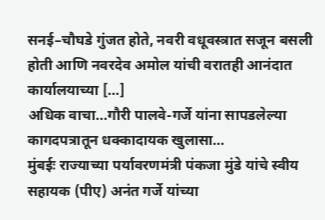सनई–चौघडे गुंजत होते, नवरी वधूवस्त्रात सजून बसली होती आणि नवरदेव अमोल यांची वरातही आनंदात कार्यालयाच्या […]
अधिक वाचा...गौरी पालवे-गर्जे यांना सापडलेल्या कागदपत्रातून धक्कादायक खुलासा…
मुंबईः राज्याच्या पर्यावरणमंत्री पंकजा मुंडे यांचे स्वीय सहायक (पीए) अनंत गर्जे यांच्या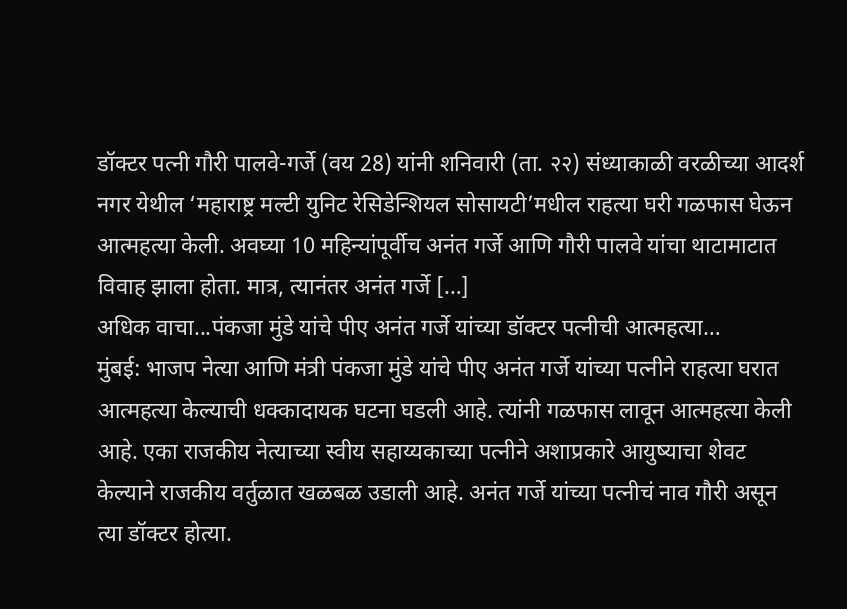डॉक्टर पत्नी गौरी पालवे-गर्जे (वय 28) यांनी शनिवारी (ता. २२) संध्याकाळी वरळीच्या आदर्श नगर येथील ‘महाराष्ट्र मल्टी युनिट रेसिडेन्शियल सोसायटी’मधील राहत्या घरी गळफास घेऊन आत्महत्या केली. अवघ्या 10 महिन्यांपूर्वीच अनंत गर्जे आणि गौरी पालवे यांचा थाटामाटात विवाह झाला होता. मात्र, त्यानंतर अनंत गर्जे […]
अधिक वाचा...पंकजा मुंडे यांचे पीए अनंत गर्जे यांच्या डॉक्टर पत्नीची आत्महत्या…
मुंबई: भाजप नेत्या आणि मंत्री पंकजा मुंडे यांचे पीए अनंत गर्जे यांच्या पत्नीने राहत्या घरात आत्महत्या केल्याची धक्कादायक घटना घडली आहे. त्यांनी गळफास लावून आत्महत्या केली आहे. एका राजकीय नेत्याच्या स्वीय सहाय्यकाच्या पत्नीने अशाप्रकारे आयुष्याचा शेवट केल्याने राजकीय वर्तुळात खळबळ उडाली आहे. अनंत गर्जे यांच्या पत्नीचं नाव गौरी असून त्या डॉक्टर होत्या.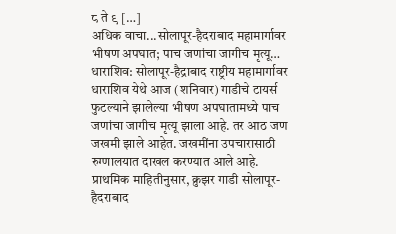८ ते ९ […]
अधिक वाचा...सोलापूर-हैदराबाद महामार्गावर भीषण अपघात; पाच जणांचा जागीच मृत्यू…
धाराशिव: सोलापूर-हैद्राबाद राष्ट्रीय महामार्गावर धाराशिव येथे आज (शनिवार) गाडीचे टायर्स फुटल्याने झालेल्या भीषण अपघातामध्ये पाच जणांचा जागीच मृत्यू झाला आहे. तर आठ जण जखमी झाले आहेत. जखमींना उपचारासाठी रुग्णालयात दाखल करण्यात आले आहे. प्राथमिक माहितीनुसार, क्रुझर गाडी सोलापूर-हैदराबाद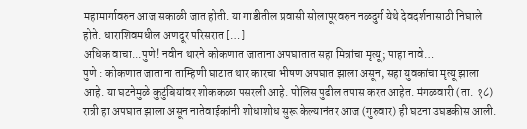महामार्गावरुन आज सकाळी जात होती. या गाडीतील प्रवासी सोलापूरवरुन नळदुर्ग येथे देवदर्शनासाठी निघाले होते. धाराशिवमधील अणदूर परिसरात […]
अधिक वाचा...पुणे! नवीन थारने कोकणात जाताना अपघातात सहा मित्रांचा मृत्यू; पाहा नावे…
पुणे : कोकणात जाताना ताम्हिणी घाटात थार कारचा भीषण अपघात झाला असून, सहा युवकांचा मृत्यू झाला आहे. या घटनेमुळे कुटुंबियांवर शोककळा पसरली आहे. पोलिस पुढील तपास करत आहेत. मंगळवारी (ता. १८) रात्री हा अपघात झाला असून नातेवाईकांनी शोधाशोध सुरू केल्यानंतर आज (गुरुवार) ही घटना उघडकीस आली.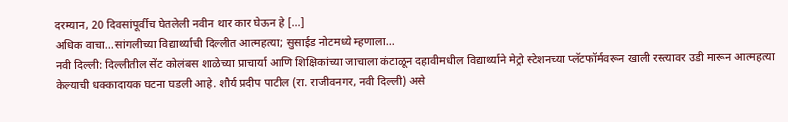दरम्यान, 20 दिवसांपूर्वीच घेतलेली नवीन थार कार घेऊन हे […]
अधिक वाचा...सांगलीच्या विद्यार्थ्याची दिल्लीत आत्महत्या; सुसाईड नोटमध्ये म्हणाला…
नवी दिल्ली: दिल्लीतील सेंट कोलंबस शाळेच्या प्राचार्या आणि शिक्षिकांच्या जाचाला कंटाळून दहावीमधील विद्यार्थ्याने मेट्रो स्टेशनच्या प्लॅटफॉर्मवरून खाली रस्त्यावर उडी मारून आत्महत्या केल्याची धक्कादायक घटना घडली आहे. शौर्य प्रदीप पाटील (रा. राजीवनगर, नवी दिल्ली) असे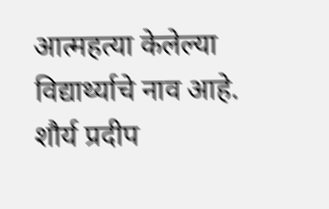आत्महत्या केलेल्या विद्यार्थ्याचे नाव आहे. शौर्य प्रदीप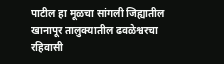पाटील हा मूळचा सांगली जिह्यातील खानापूर तालुक्यातील ढवळेश्वरचा रहिवासी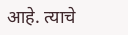आहे. त्याचे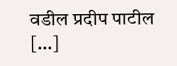वडील प्रदीप पाटील […]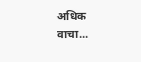अधिक वाचा...